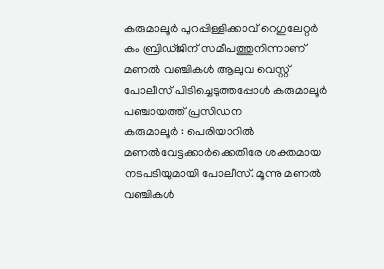കരുമാലൂർ പുറപ്പിള്ളിക്കാവ് റെഗുലേറ്റർ കം ബ്രിഡ്ജിന് സമീപത്തുനിന്നാണ് മണൽ വഞ്ചികൾ ആലുവ വെസ്റ്റ് പോലീസ് പിടിച്ചെടുത്തപ്പോൾ കരുമാലൂർ പഞ്ചായത്ത് പ്രസിഡന
കരുമാലൂർ : പെരിയാറിൽ മണൽവേട്ടക്കാർക്കെതിരേ ശക്തമായ നടപടിയുമായി പോലീസ്. മൂന്നു മണൽ വഞ്ചികൾ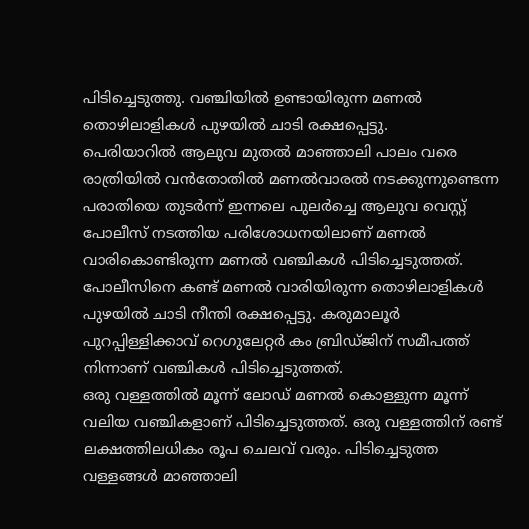പിടിച്ചെടുത്തു. വഞ്ചിയിൽ ഉണ്ടായിരുന്ന മണൽ തൊഴിലാളികൾ പുഴയിൽ ചാടി രക്ഷപ്പെട്ടു.
പെരിയാറിൽ ആലുവ മുതൽ മാഞ്ഞാലി പാലം വരെ രാത്രിയിൽ വൻതോതിൽ മണൽവാരൽ നടക്കുന്നുണ്ടെന്ന പരാതിയെ തുടർന്ന് ഇന്നലെ പുലർച്ചെ ആലുവ വെസ്റ്റ് പോലീസ് നടത്തിയ പരിശോധനയിലാണ് മണൽ വാരികൊണ്ടിരുന്ന മണൽ വഞ്ചികൾ പിടിച്ചെടുത്തത്. പോലീസിനെ കണ്ട് മണൽ വാരിയിരുന്ന തൊഴിലാളികൾ പുഴയിൽ ചാടി നീന്തി രക്ഷപ്പെട്ടു. കരുമാലൂർ പുറപ്പിള്ളിക്കാവ് റെഗുലേറ്റർ കം ബ്രിഡ്ജിന് സമീപത്ത് നിന്നാണ് വഞ്ചികൾ പിടിച്ചെടുത്തത്.
ഒരു വള്ളത്തിൽ മൂന്ന് ലോഡ് മണൽ കൊള്ളുന്ന മൂന്ന് വലിയ വഞ്ചികളാണ് പിടിച്ചെടുത്തത്. ഒരു വള്ളത്തിന് രണ്ട് ലക്ഷത്തിലധികം രൂപ ചെലവ് വരും. പിടിച്ചെടുത്ത വള്ളങ്ങൾ മാഞ്ഞാലി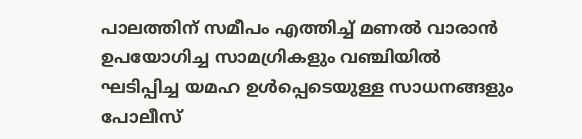പാലത്തിന് സമീപം എത്തിച്ച് മണൽ വാരാൻ ഉപയോഗിച്ച സാമഗ്രികളും വഞ്ചിയിൽ ഘടിപ്പിച്ച യമഹ ഉൾപ്പെടെയുള്ള സാധനങ്ങളും പോലീസ്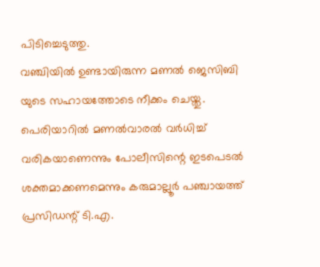പിടിച്ചെടുത്തു.
വഞ്ചിയിൽ ഉണ്ടായിരുന്ന മണൽ ജെസിബി യുടെ സഹായത്തോടെ നീക്കം ചെയ്തു. പെരിയാറിൽ മണൽവാരൽ വർധിച്ച് വരികയാണെന്നും പോലീസിന്റെ ഇടപെടൽ ശക്തമാക്കണമെന്നും കരുമാല്ലൂർ പഞ്ചായത്ത് പ്രസിഡന്റ് ടി.എ.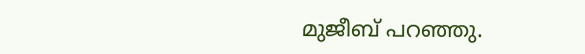മുജീബ് പറഞ്ഞു.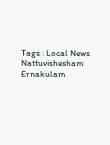Tags : Local News Nattuvishesham Ernakulam